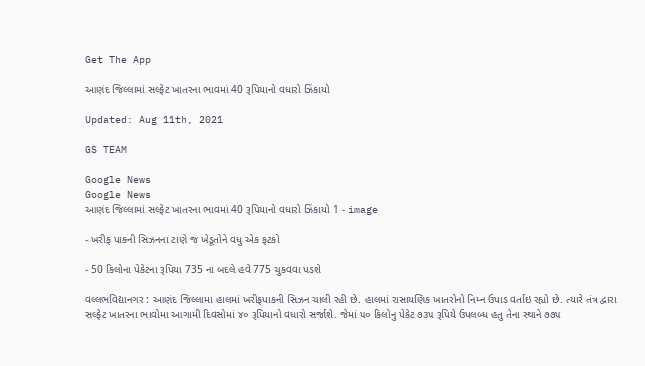Get The App

આણંદ જિલ્લામાં સલ્ફેટ ખાતરના ભાવમાં 40 રૂપિયાનો વધારો ઝિંકાયો

Updated: Aug 11th, 2021

GS TEAM

Google News
Google News
આણંદ જિલ્લામાં સલ્ફેટ ખાતરના ભાવમાં 40 રૂપિયાનો વધારો ઝિંકાયો 1 - image

- ખરીફ પાકની સિઝનના ટાણે જ ખેડૂતોને વધુ એક ફટકો

- 50 કિલોના પેકેટના રૂપિયા 735 ના બદલે હવે 775 ચુકવવા પડશે

વલ્લભવિદ્યાનગર : આણંદ જિલ્લામા હાલમાં ખરીફપાકની સિઝન ચાલી રહી છે. હાલમાં રાસાયણિક ખાતરોનો નિમ્ન ઉપાડ વર્તાઇ રહ્યો છે. ત્યારે તંત્ર દ્વારા સલ્ફેટ ખાતરના ભાવોમા આગામી દિવસોમાં ૪૦ રૂપિયાનો વધારો સર્જાશે. જેમાં ૫૦ કિલોનુ પેકેટ ૭૩૫ રૂપિયે ઉપલબ્ધ હતુ તેના સ્થાને ૭૭૫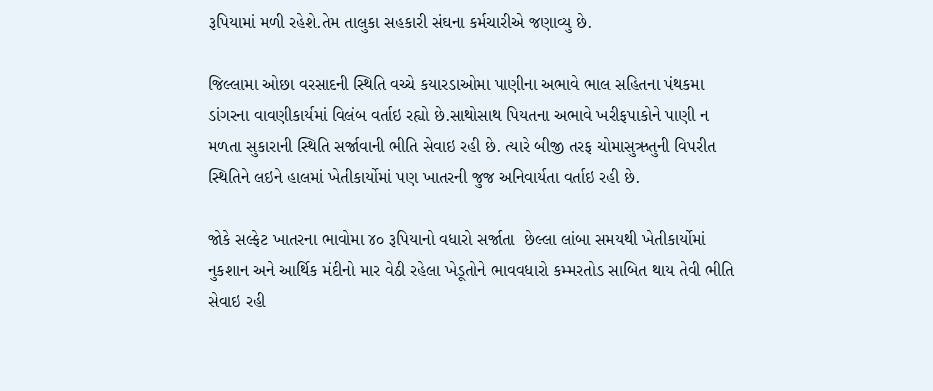રૂપિયામાં મળી રહેશે.તેમ તાલુકા સહકારી સંઘના કર્મચારીએ જણાવ્યુ છે.

જિલ્લામા ઓછા વરસાદની સ્થિતિ વચ્ચે કયારડાઓમા પાણીના અભાવે ભાલ સહિતના પંથકમા ડાંગરના વાવણીકાર્યમાં વિલંબ વર્તાઇ રહ્યો છે.સાથોસાથ પિયતના અભાવે ખરીફપાકોને પાણી ન મળતા સુકારાની સ્થિતિ સર્જાવાની ભીતિ સેવાઇ રહી છે. ત્યારે બીજી તરફ ચોમાસુઋતુની વિપરીત સ્થિતિને લઇને હાલમાં ખેતીકાર્યોમાં પણ ખાતરની જુજ અનિવાર્યતા વર્તાઇ રહી છે.

જોકે સલ્ફેટ ખાતરના ભાવોમા ૪૦ રૂપિયાનો વધારો સર્જાતા  છેલ્લા લાંબા સમયથી ખેતીકાર્યોમાં નુકશાન અને આર્થિક મંદીનો માર વેઠી રહેલા ખેડૂતોને ભાવવધારો કમ્મરતોડ સાબિત થાય તેવી ભીતિ સેવાઇ રહી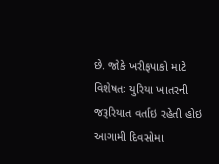છે. જોકે ખરીફપાકો માટે વિશેષતઃ યુરિયા ખાતરની જરૂરિયાત વર્તાઇ રહેતી હોઇ આગામી દિવસોમા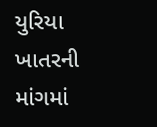યુરિયા ખાતરની માંગમાં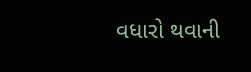વધારો થવાની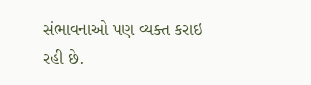સંભાવનાઓ પણ વ્યક્ત કરાઇ રહી છે.